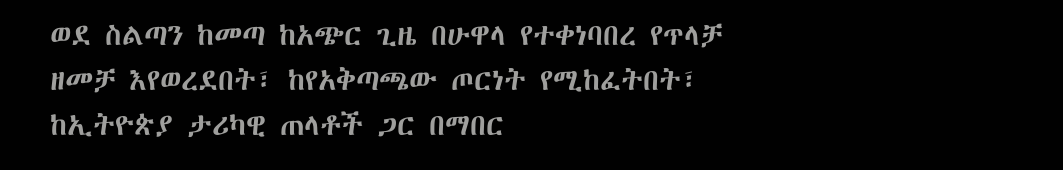ወደ ስልጣን ከመጣ ከአጭር ጊዜ በሁዋላ የተቀነባበረ የጥላቻ ዘመቻ እየወረደበት፣ ከየአቅጣጫው ጦርነት የሚከፈትበት፣ ከኢትዮጵያ ታሪካዊ ጠላቶች ጋር በማበር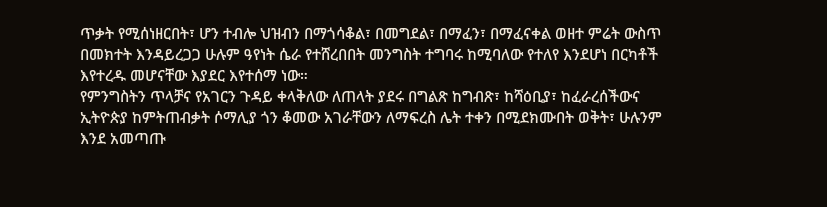ጥቃት የሚሰነዘርበት፣ ሆን ተብሎ ህዝብን በማጎሳቆል፣ በመግደል፣ በማፈን፣ በማፈናቀል ወዘተ ምሬት ውስጥ በመክተት እንዳይረጋጋ ሁሉም ዓየነት ሴራ የተሸረበበት መንግስት ተግባሩ ከሚባለው የተለየ እንደሆነ በርካቶች እየተረዱ መሆናቸው እያደር እየተሰማ ነው።
የምንግስትን ጥላቻና የአገርን ጉዳይ ቀላቅለው ለጠላት ያደሩ በግልጽ ከግብጽ፣ ከሻዕቢያ፣ ከፈራረሰችውና ኢትዮጵያ ከምትጠብቃት ሶማሊያ ጎን ቆመው አገራቸውን ለማፍረስ ሌት ተቀን በሚደክሙበት ወቅት፣ ሁሉንም እንደ አመጣጡ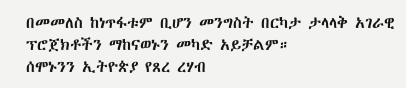በመመለስ ከነጥፋቱም ቢሆን መንግስት በርካታ ታላላቅ አገራዊ ፕሮጀክቶችን ማከናወኑን መካድ አይቻልም።
ሰሞኑንን ኢትዮጵያ የጸረ ረሃብ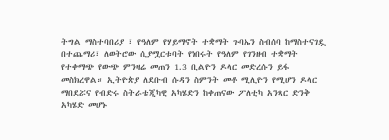ትግል ማስተባበሪያ ፣ የዓለም የሃይማኖት ተቋማት ጉባኤን ስብሰባ ከማስተናገዷ በተጨማሪ፣ ለወትሮው ሲያሟርቱባት የነበሩት የዓለም የገንዘብ ተቋማት የተቀማጭ የውጭ ምንዛሬ መጠን 1.3 ቢልዮን ዶላር መድረሱን ይፋ መስክረዋል። ኢትዮጵያ ለደቡብ ሱዳን ስምንት መቶ ሚሊዮን የሚሆን ዶላር ማበደሯና የብድሩ ስትራቴጂካዊ አካሄድን ከቀጠናው ፖለቲካ አንጻር ድንቅ አካሄድ መሆኑ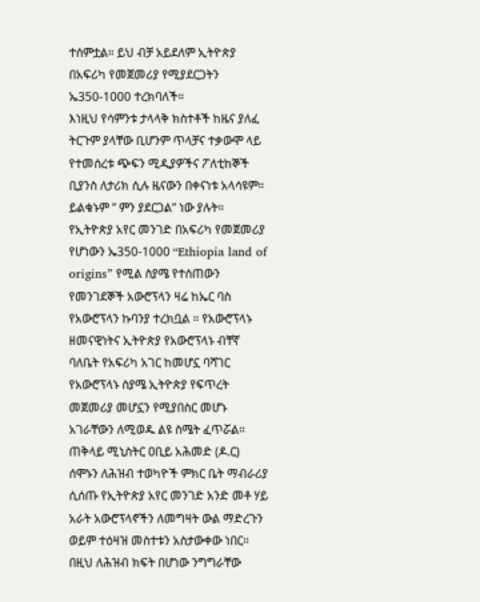ተሰምቷል። ይህ ብቻ አይደለም ኢትዮጵያ በአፍሪካ የመጀመሪያ የሚያደርጋትን ኤ350-1000 ተረክባለች።
እነዚህ የሳምንቱ ታላላቅ ክስተቶች ከዜና ያለፈ ትርጉም ያላቸው ቢሆንም ጥላቻና ተቃውሞ ላይ የተመሰረቱ ጭፍን ሚዲያዎችና ፖለቲከኞች ቢያንስ ለታሪክ ሲሉ ዜናውን በቀናነቱ አላሳዩም። ይልቁኑም ” ምን ያደርጋል” ነው ያሉት።
የኢትዮጵያ አየር መንገድ በአፍሪካ የመጀመሪያ የሆነውን ኤ350-1000 “Ethiopia land of origins” የሚል ስያሜ የተሰጠውን የመንገደኞች አውሮፕላን ዛሬ ከኤር ባስ የአውሮፕላን ኩባንያ ተረክቧል ። የአውሮፕላኑ ዘመናዊነትና ኢትዮጵያ የአውሮፕላኑ ብቸኛ ባለቤት የአፍሪካ አገር ከመሆኗ ባሻገር የአውሮፕላኑ ስያሜ ኢትዮጵያ የፍጥረት መጀመሪያ መሆኗን የሚያበስር መሆኑ አገራቸውን ለሚወዱ ልዩ ስሜት ፈጥሯል።
ጠቅላይ ሚኒስትር ዐቢይ አሕመድ (ዶ.ር) ሰሞኑን ለሕዝብ ተወካዮች ምክር ቤት ማብራሪያ ሲሰጡ የኢትዮጵያ አየር መንገድ አንድ መቶ ሃይ አራት አውሮፕላኖችን ለመግዛት ውል ማድረጉን ወይም ተዕዛዝ መስተቱን አስታውቀው ነበር። በዚህ ለሕዝብ ክፍት በሆነው ንግግራቸው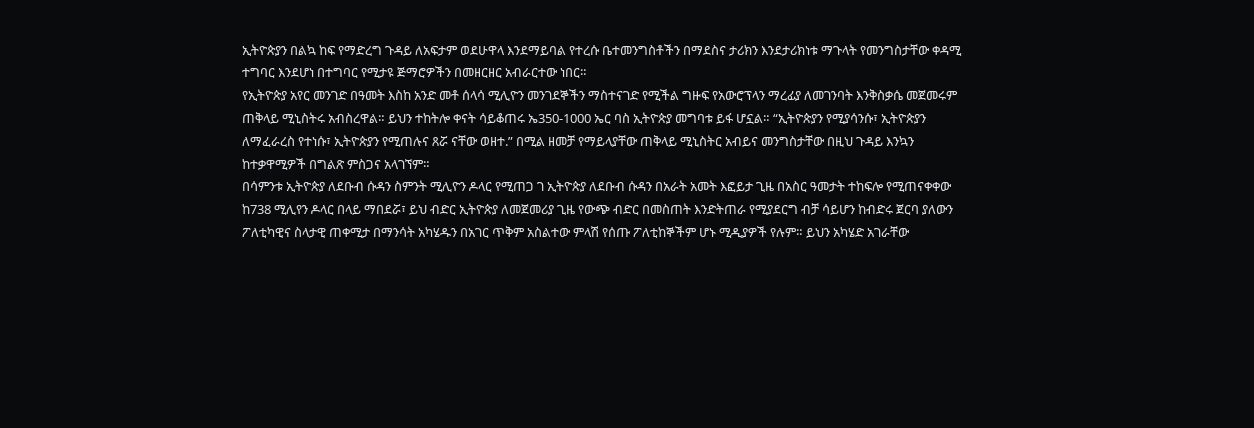ኢትዮጵያን በልኳ ከፍ የማድረግ ጉዳይ ለአፍታም ወደሁዋላ እንደማይባል የተረሱ ቤተመንግስቶችን በማደስና ታሪክን እንደታሪክነቱ ማጉላት የመንግስታቸው ቀዳሚ ተግባር እንደሆነ በተግባር የሚታዩ ጅማሮዎችን በመዘርዘር አብራርተው ነበር።
የኢትዮጵያ አየር መንገድ በዓመት እስከ አንድ መቶ ሰላሳ ሚሊዮን መንገደኞችን ማስተናገድ የሚችል ግዙፍ የአውሮፕላን ማረፊያ ለመገንባት እንቅስቃሴ መጀመሩም ጠቅላይ ሚኒስትሩ አብስረዋል። ይህን ተከትሎ ቀናት ሳይቆጠሩ ኤ350-1000 ኤር ባስ ኢትዮጵያ መግባቱ ይፋ ሆኗል። “ኢትዮጵያን የሚያሳንሱ፣ ኢትዮጵያን ለማፈራረስ የተነሱ፣ ኢትዮጵያን የሚጠሉና ጸሯ ናቸው ወዘተ.” በሚል ዘመቻ የማይላያቸው ጠቅላይ ሚኒስትር አብይና መንግስታቸው በዚህ ጉዳይ እንኳን ከተቃዋሚዎች በግልጽ ምስጋና አላገኘም።
በሳምንቱ ኢትዮጵያ ለደቡብ ሱዳን ስምንት ሚሊዮን ዶላር የሚጠጋ ገ ኢትዮጵያ ለደቡብ ሱዳን በአራት አመት እፎይታ ጊዜ በአስር ዓመታት ተከፍሎ የሚጠናቀቀው ከ738 ሚሊየን ዶላር በላይ ማበደሯ፣ ይህ ብድር ኢትዮጵያ ለመጀመሪያ ጊዜ የውጭ ብድር በመስጠት እንድትጠራ የሚያደርግ ብቻ ሳይሆን ከብድሩ ጀርባ ያለውን ፖለቲካዊና ስላታዊ ጠቀሚታ በማንሳት አካሄዱን በአገር ጥቅም አስልተው ምላሽ የሰጡ ፖለቲከኞችም ሆኑ ሚዲያዎች የሉም። ይህን አካሄድ አገራቸው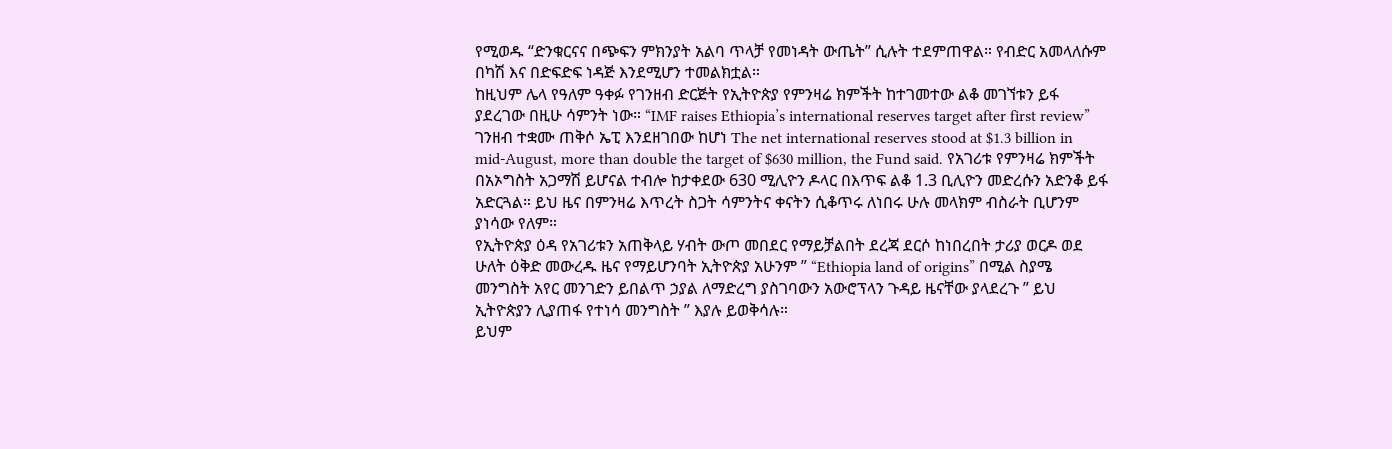የሚወዱ “ድንቁርናና በጭፍን ምክንያት አልባ ጥላቻ የመነዳት ውጤት” ሲሉት ተደምጠዋል። የብድር አመላለሱም በካሽ እና በድፍድፍ ነዳጅ እንደሚሆን ተመልክቷል።
ከዚህም ሌላ የዓለም ዓቀፉ የገንዘብ ድርጅት የኢትዮጵያ የምንዛሬ ክምችት ከተገመተው ልቆ መገኘቱን ይፋ ያደረገው በዚሁ ሳምንት ነው። “IMF raises Ethiopia’s international reserves target after first review” ገንዘብ ተቋሙ ጠቅሶ ኤፒ እንደዘገበው ከሆነ The net international reserves stood at $1.3 billion in mid-August, more than double the target of $630 million, the Fund said. የአገሪቱ የምንዛሬ ክምችት በአኦግስት አጋማሽ ይሆናል ተብሎ ከታቀደው 630 ሚሊዮን ዶላር በእጥፍ ልቆ 1.3 ቢሊዮን መድረሱን አድንቆ ይፋ አድርጓል። ይህ ዜና በምንዛሬ እጥረት ስጋት ሳምንትና ቀናትን ሲቆጥሩ ለነበሩ ሁሉ መላክም ብስራት ቢሆንም ያነሳው የለም።
የኢትዮጵያ ዕዳ የአገሪቱን አጠቅላይ ሃብት ውጦ መበደር የማይቻልበት ደረጃ ደርሶ ከነበረበት ታሪያ ወርዶ ወደ ሁለት ዕቅድ መውረዱ ዜና የማይሆንባት ኢትዮጵያ አሁንም ” “Ethiopia land of origins” በሚል ስያሜ መንግስት አየር መንገድን ይበልጥ ኃያል ለማድረግ ያስገባውን አውሮፕላን ጉዳይ ዜናቸው ያላደረጉ ” ይህ ኢትዮጵያን ሊያጠፋ የተነሳ መንግስት ” እያሉ ይወቅሳሉ።
ይህም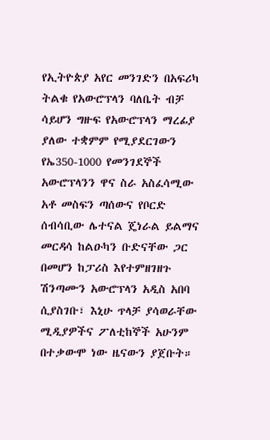የኢትዮጵያ አየር መንገድን በአፍሪካ ትልቁ የአውሮፕላን ባለቤት ብቻ ሳይሆን ግዙፍ የአውሮፕላን ማረፊያ ያለው ተቋምም የሚያደርገውን የኤ350-1000 የመንገደኞች አውሮፕላንን ዋና ስራ አስፈሳሚው አቶ መስፍን ጣሰውና የቦርድ ሰብሳቢው ሌተናል ጄነራል ይልማና መርዳሳ ከልዑካን ቡድናቸው ጋር በመሆን ከፓሪስ እየተምዘገዘጉ ሽንጣሙን አውሮፕላን አዲስ አበባ ሲያስገቡ፣ እኒሁ ጥላቻ ያሳወራቸው ሚዲያዎችና ፖለቲከኞች አሁንም በተቃውሞ ነው ዜናውን ያጀቡት።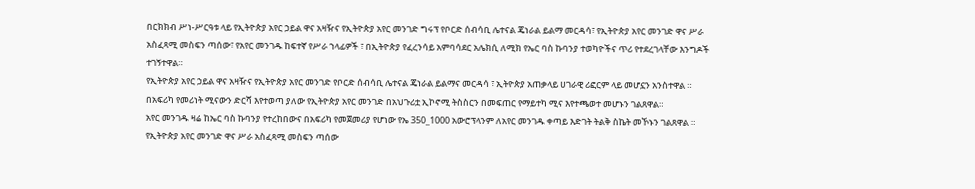በርክክብ ሥነ-ሥርዓቱ ላይ የኢትዮጵያ አየር ኃይል ዋና አዛዥና የኢትዮጵያ አየር መንገድ ግሩፕ የቦርድ ሰብሳቢ ሌተናል ጄነራል ይልማ መርዳሳ፣ የኢትዮጵያ አየር መንገድ ዋና ሥራ አስፈጻሚ መስፍን ጣሰው፣ የአየር መንገዱ ከፍተኛ የሥራ ኀላፊዎች ፣ በኢትዮጵያ የፈረንሳይ አምባሳደር አሌክሲ ለሚክ የኤር ባስ ኩባንያ ተወካዮችና ጥሪ የተደረገላቸው እንግዶች ተገኝተዋል።
የኢትዮጵያ አየር ኃይል ዋና አዛዥና የኢትዮጵያ አየር መንገድ የቦርድ ሰብሳቢ ሌተናል ጄነራል ይልማና መርዳሳ ፣ ኢትዮጵያ አጠቃላይ ሀገራዊ ሪፎርም ላይ መሆኗን አንስተዋል ።
በአፍሪካ የመሪነት ሚናውን ድርሻ እየተወጣ ያለው የኢትዮጵያ አየር መንገድ በአህጉሪቷ ኢኮኖሚ ትስስርን በመፍጠር የማይተካ ሚና እየተጫወተ መሆኑን ገልጸዋል።
አየር መንገዱ ዛሬ ከኤር ባስ ኩባንያ የተረከበውና በአፍሪካ የመጀመሪያ የሆነው የኤ 350_1000 አውሮፕላንም ለአየር መንገዱ ቀጣይ እድገት ትልቅ ስኬት መኾኑን ገልጸዋል ።
የኢትዮጵያ አየር መንገድ ዋና ሥራ አስፈጻሚ መስፍን ጣሰው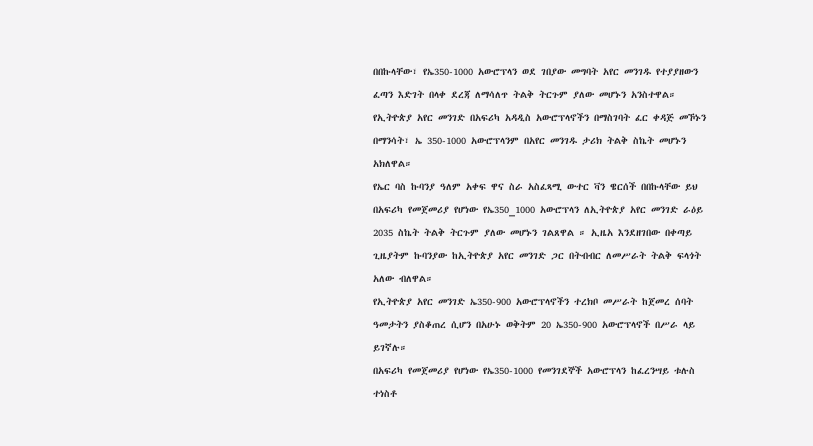በበኩላቸው፣ የኤ350-1000 አውሮፕላን ወደ ገበያው መግባት አየር መንገዱ የተያያዘውን ፈጣን እድገት በላቀ ደረጃ ለማሳለጥ ትልቅ ትርጉም ያለው መሆኑን አንስተዋል።
የኢትዮጵያ አየር መንገድ በአፍሪካ አዳዲስ አውሮፕላኖችን በማስገባት ፈር ቀዳጅ መኾኑን በማንሳት፣ ኤ 350-1000 አውሮፕላንም በአየር መንገዱ ታሪክ ትልቅ ስኬት መሆኑን አክለዋል።
የኤር ባስ ኩባንያ ዓለም አቀፍ ዋና ስራ አስፈጻሚ ውተር ቫን ዌርሰች በበኩላቸው ይህ በአፍሪካ የመጀመሪያ የሆነው የኤ350_1000 አውሮፕላን ለኢትዮጵያ አየር መንገድ ራዕይ 2035 ስኬት ትልቅ ትርጉም ያለው መሆኑን ገልጸዋል ። ኢዜአ እንደዘገበው በቀጣይ ጊዜያትም ኩባንያው ከኢትዮጵያ አየር መንገድ ጋር በትብብር ለመሥራት ትልቅ ፍላጎት አለው ብለዋል።
የኢትዮጵያ አየር መንገድ ኤ350-900 አውሮፕላኖችን ተረክቦ መሥራት ከጀመረ ሰባት ዓመታትን ያስቆጠረ ሲሆን በአሁኑ ወቅትም 20 ኤ350-900 አውሮፕላኖች በሥራ ላይ ይገኛሉ።
በአፍሪካ የመጀመሪያ የሆነው የኤ350-1000 የመንገደኞች አውሮፕላን ከፈረንሣይ ቱሉስ ተነስቶ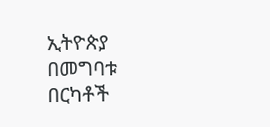ኢትዮጵያ በመግባቱ በርካቶች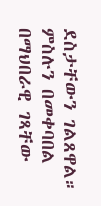ደስታቸውን ገልጸዋል። ምስሉን በመቀባበል በማህበራዊ ገጻቸው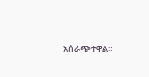አሰራጭተዋል።